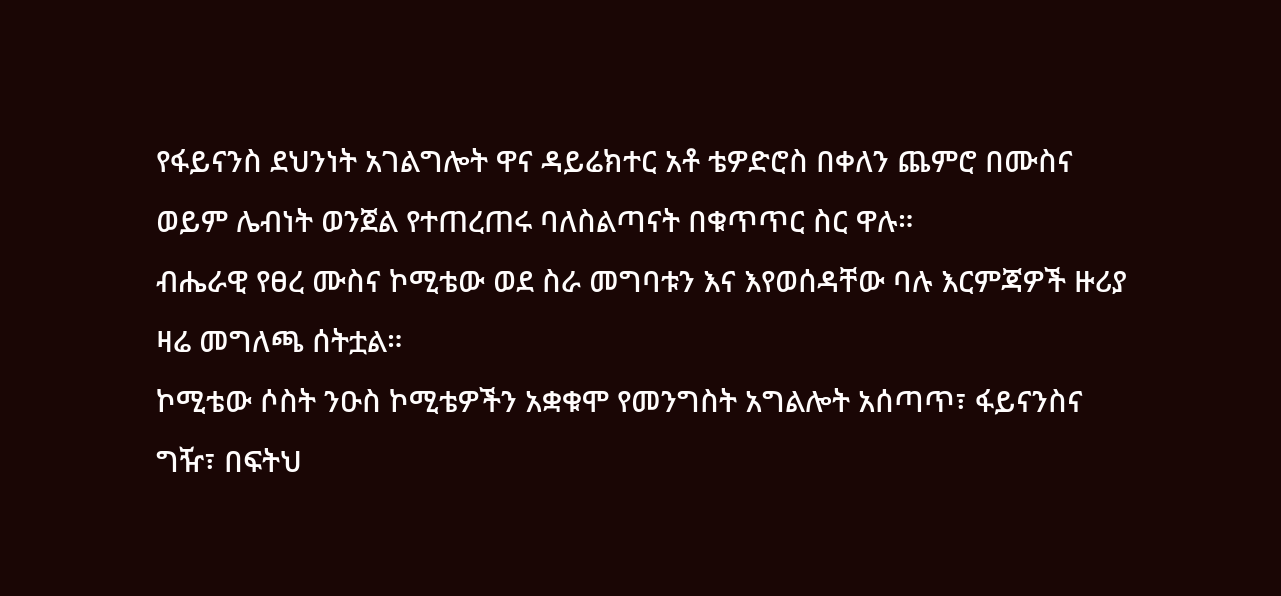የፋይናንስ ደህንነት አገልግሎት ዋና ዳይሬክተር አቶ ቴዎድሮስ በቀለን ጨምሮ በሙስና ወይም ሌብነት ወንጀል የተጠረጠሩ ባለስልጣናት በቁጥጥር ስር ዋሉ።
ብሔራዊ የፀረ ሙስና ኮሚቴው ወደ ስራ መግባቱን እና እየወሰዳቸው ባሉ እርምጃዎች ዙሪያ ዛሬ መግለጫ ሰትቷል።
ኮሚቴው ሶስት ንዑስ ኮሚቴዎችን አቋቁሞ የመንግስት አግልሎት አሰጣጥ፣ ፋይናንስና ግዥ፣ በፍትህ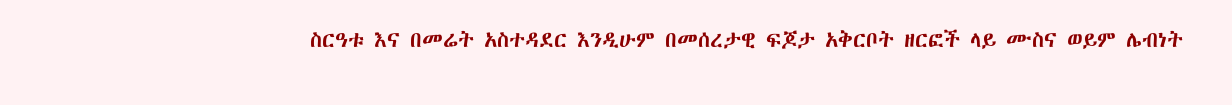ስርዓቱ እና በመሬት አስተዳደር እንዲሁም በመሰረታዊ ፍጆታ አቅርቦት ዘርፎች ላይ ሙስና ወይም ሌብነት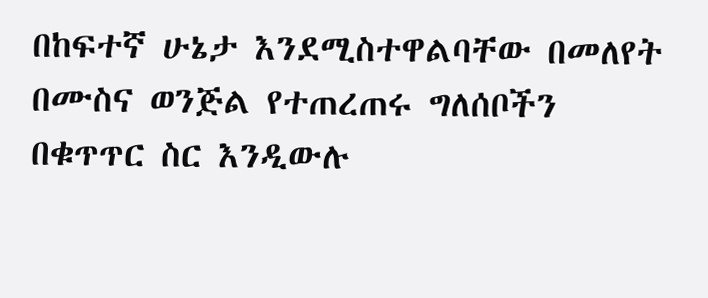በከፍተኛ ሁኔታ እንደሚስተዋልባቸው በመለየት በሙስና ወንጅል የተጠረጠሩ ግለሰቦችን በቁጥጥር ስር እንዲውሉ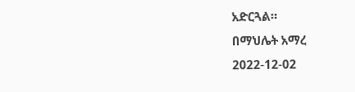አድርጓል።
በማህሌት አማረ
2022-12-02